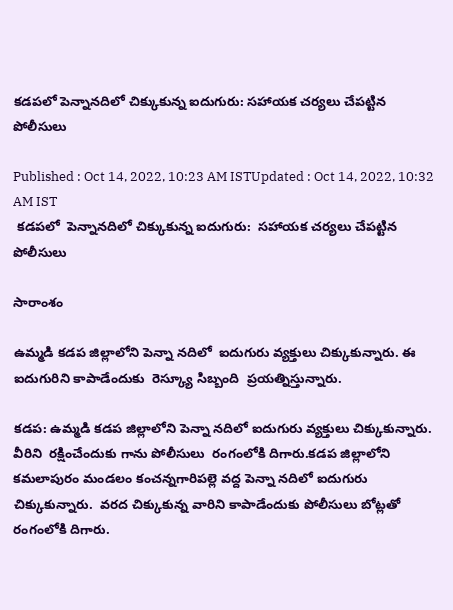కడపలో పెన్నానదిలో చిక్కుకున్న ఐదుగురు: సహాయక చర్యలు చేపట్టిన పోలీసులు

Published : Oct 14, 2022, 10:23 AM ISTUpdated : Oct 14, 2022, 10:32 AM IST
 కడపలో  పెన్నానదిలో చిక్కుకున్న ఐదుగురు:  సహాయక చర్యలు చేపట్టిన పోలీసులు

సారాంశం

ఉమ్మడి కడప జిల్లాలోని పెన్నా నదిలో  ఐదుగురు వ్యక్తులు చిక్కుకున్నారు. ఈ ఐదుగురిని కాపాడేందుకు  రెస్క్యూ సిబ్బంది  ప్రయత్నిస్తున్నారు.

కడప: ఉమ్మడి కడప జిల్లాలోని పెన్నా నదిలో ఐదుగురు వ్యక్తులు చిక్కుకున్నారు. వీరిని  రక్షించేందుకు గాను పోలీసులు  రంగంలోకి దిగారు.కడప జిల్లాలోని కమలాపురం మండలం కంచన్నగారిపల్లె వద్ద పెన్నా నదిలో ఐదుగురు చిక్కుకున్నారు.  వరద చిక్కుకున్న వారిని కాపాడేందుకు పోలీసులు బోట్లతో రంగంలోకి దిగారు.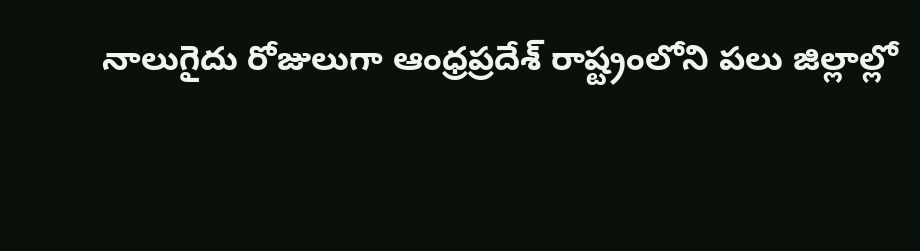నాలుగైదు రోజులుగా ఆంధ్రప్రదేశ్ రాష్ట్రంలోని పలు జిల్లాల్లో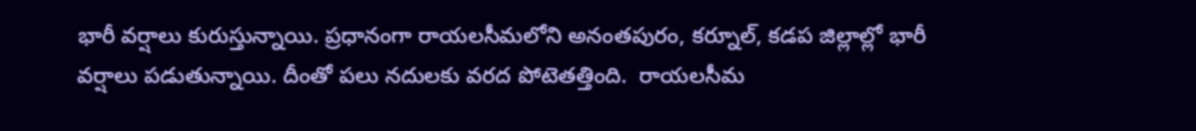భారీ వర్షాలు కురుస్తున్నాయి. ప్రధానంగా రాయలసీమలోని అనంతపురం, కర్నూల్, కడప జిల్లాల్లో భారీ వర్షాలు పడుతున్నాయి. దీంతో పలు నదులకు వరద పోటెతత్తింది.  రాయలసీమ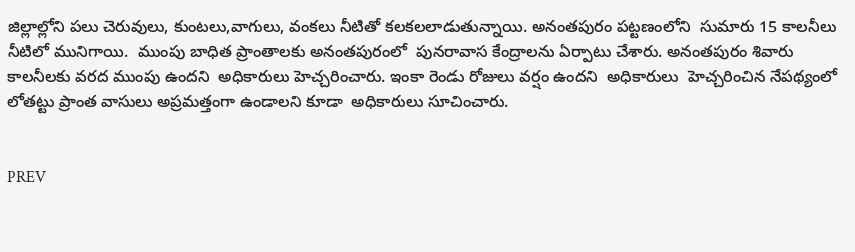జిల్లాల్లోని పలు చెరువులు, కుంటలు,వాగులు, వంకలు నీటితో కలకలలాడుతున్నాయి. అనంతపురం పట్టణంలోని  సుమారు 15 కాలనీలు నీటిలో మునిగాయి.  ముంపు బాధిత ప్రాంతాలకు అనంతపురంలో  పునరావాస కేంద్రాలను ఏర్పాటు చేశారు. అనంతపురం శివారు కాలనీలకు వరద ముంపు ఉందని  అధికారులు హెచ్చరించారు. ఇంకా రెండు రోజులు వర్షం ఉందని  అధికారులు  హెచ్చరించిన నేపథ్యంలో లోతట్టు ప్రాంత వాసులు అప్రమత్తంగా ఉండాలని కూడా  అధికారులు సూచించారు.


PREV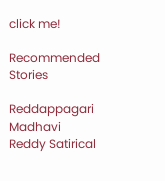click me!

Recommended Stories

Reddappagari Madhavi Reddy Satirical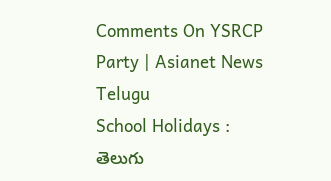Comments On YSRCP Party | Asianet News Telugu
School Holidays : తెలుగు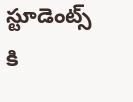స్టూడెంట్స్ కి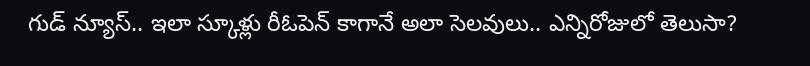గుడ్ న్యూస్.. ఇలా స్కూళ్లు రీఓపెన్ కాగానే అలా సెలవులు.. ఎన్నిరోజులో తెలుసా?